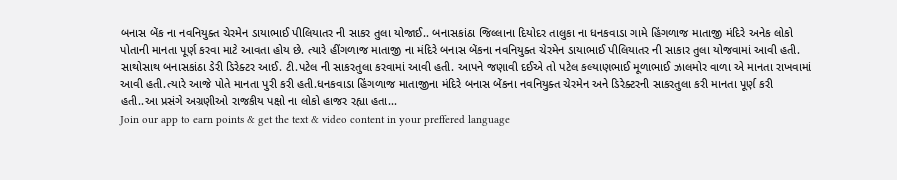બનાસ બેંક ના નવનિયુક્ત ચેરમેન ડાયાભાઈ પીલિયાતર ની સાકર તુલા યોજાઈ.. બનાસકાંઠા જિલ્લાના દિયોદર તાલુકા ના ધનકવાડા ગામે હિંગળાજ માતાજી મંદિરે અનેક લોકો પોતાની માનતા પૂર્ણ કરવા માટે આવતા હોય છે. ત્યારે હીંગળાજ માતાજી ના મંદિરે બનાસ બેંકના નવનિયુક્ત ચેરમેન ડાયાભાઈ પીલિયાતર ની સાકાર તુલા યોજવામાં આવી હતી. સાથોસાથ બનાસકાંઠા ડેરી ડિરેક્ટર આઈ. ટી.પટેલ ની સાકરતુલા કરવામાં આવી હતી. આપને જણાવી દઈએ તો પટેલ કલ્યાણભાઈ મૂળાભાઈ ઝાલમોર વાળા એ માનતા રાખવામાં આવી હતી.ત્યારે આજે પોતે માનતા પુરી કરી હતી.ધનકવાડા હિંગળાજ માતાજીના મંદિરે બનાસ બેંકના નવનિયુક્ત ચેરમેન અને ડિરેક્ટરની સાકરતુલા કરી માનતા પૂર્ણ કરી હતી..આ પ્રસંગે અગ્રણીઓ રાજકીય પક્ષો ના લોકો હાજર રહ્યા હતા...
Join our app to earn points & get the text & video content in your preffered language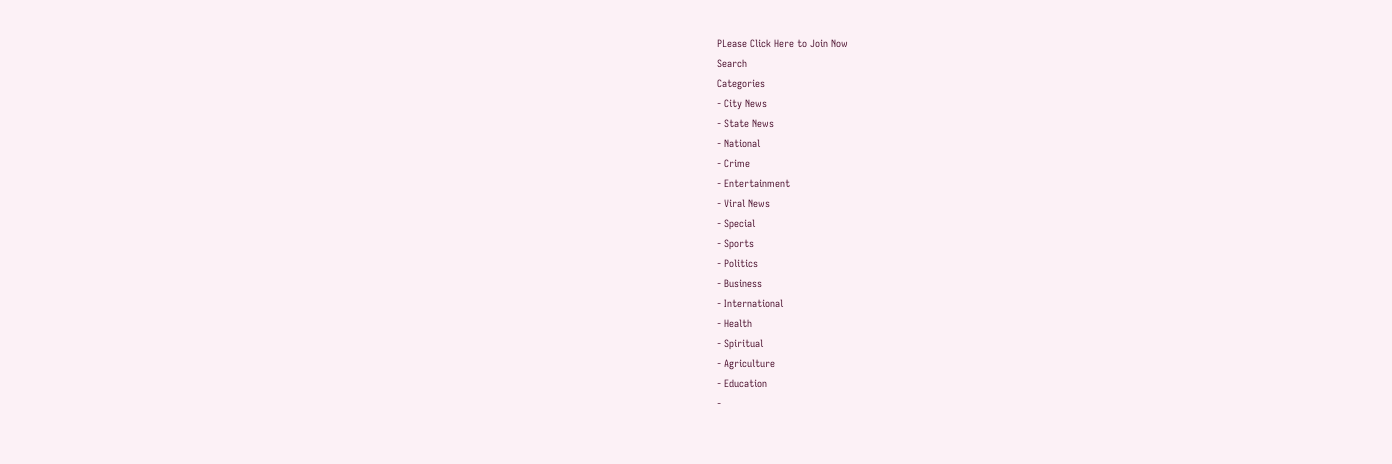PLease Click Here to Join Now
Search
Categories
- City News
- State News
- National
- Crime
- Entertainment
- Viral News
- Special
- Sports
- Politics
- Business
- International
- Health
- Spiritual
- Agriculture
- Education
-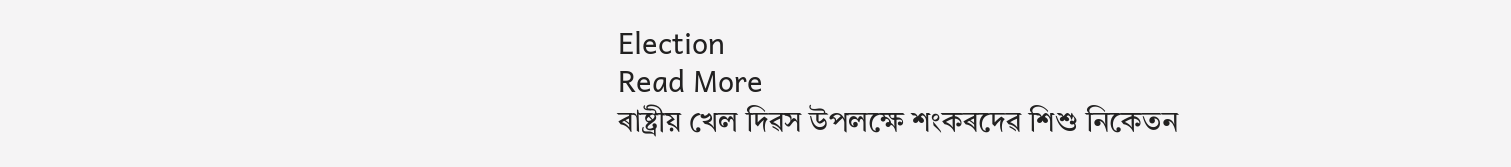Election
Read More
ৰাষ্ট্ৰীয় খেল দিৱস উপলক্ষে শংকৰদেৱ শিশু নিকেতন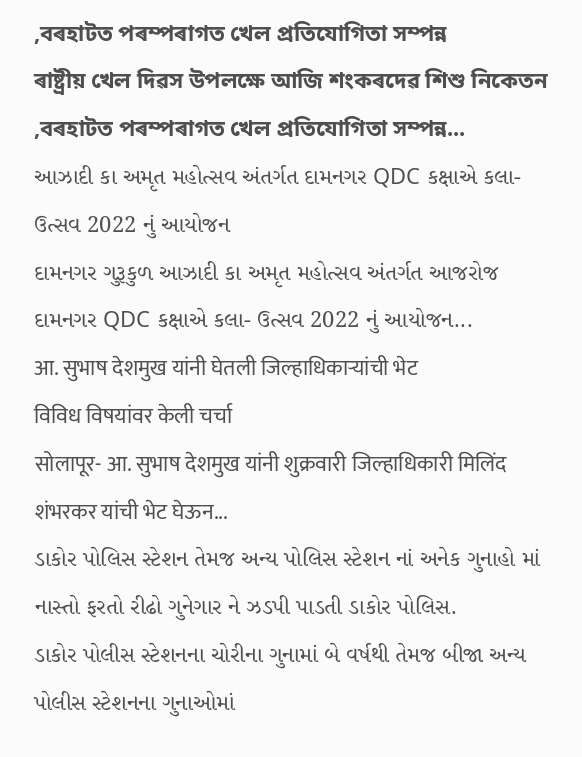,বৰহাটত পৰম্পৰাগত খেল প্ৰতিযোগিতা সম্পন্ন
ৰাষ্ট্ৰীয় খেল দিৱস উপলক্ষে আজি শংকৰদেৱ শিশু নিকেতন ,বৰহাটত পৰম্পৰাগত খেল প্ৰতিযোগিতা সম্পন্ন...
આઝાદી કા અમૃત મહોત્સવ અંતર્ગત દામનગર QDC કક્ષાએ કલા- ઉત્સવ 2022 નું આયોજન
દામનગર ગુરૂકુળ આઝાદી કા અમૃત મહોત્સવ અંતર્ગત આજરોજ દામનગર QDC કક્ષાએ કલા- ઉત્સવ 2022 નું આયોજન...
आ. सुभाष देशमुख यांनी घेतली जिल्हाधिकाऱ्यांची भेट
विविध विषयांवर केली चर्चा
सोलापूर- आ. सुभाष देशमुख यांनी शुक्रवारी जिल्हाधिकारी मिलिंद शंभरकर यांची भेट घेऊन...
ડાકોર પોલિસ સ્ટેશન તેમજ અન્ય પોલિસ સ્ટેશન નાં અનેક ગુનાહો માં નાસ્તો ફરતો રીઢો ગુનેગાર ને ઝડપી પાડતી ડાકોર પોલિસ.
ડાકોર પોલીસ સ્ટેશનના ચોરીના ગુનામાં બે વર્ષથી તેમજ બીજા અન્ય પોલીસ સ્ટેશનના ગુનાઓમાં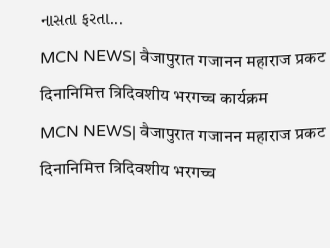નાસતા ફરતા...
MCN NEWS| वैजापुरात गजानन महाराज प्रकट दिनानिमित्त त्रिदिवशीय भरगच्च कार्यक्रम
MCN NEWS| वैजापुरात गजानन महाराज प्रकट दिनानिमित्त त्रिदिवशीय भरगच्च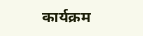कार्यक्रम